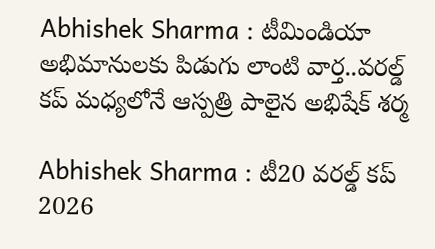Abhishek Sharma : టీమిండియా అభిమానులకు పిడుగు లాంటి వార్త..వరల్డ్ కప్ మధ్యలోనే ఆస్పత్రి పాలైన అభిషేక్ శర్మ

Abhishek Sharma : టీ20 వరల్డ్ కప్ 2026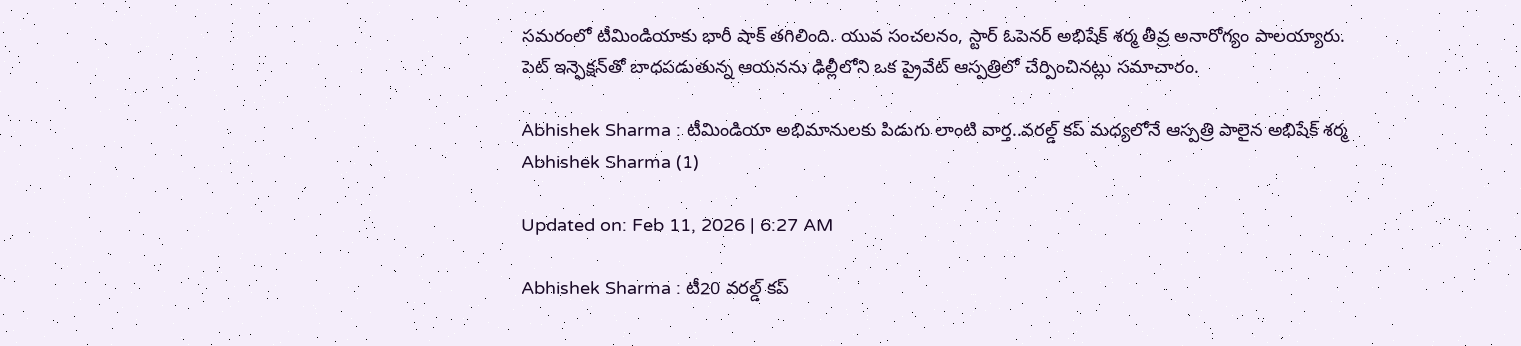సమరంలో టీమిండియాకు భారీ షాక్ తగిలింది. యువ సంచలనం, స్టార్ ఓపెనర్ అభిషేక్ శర్మ తీవ్ర అనారోగ్యం పాలయ్యారు. పెట్ ఇన్ఫెక్షన్‌తో బాధపడుతున్న ఆయనను ఢిల్లీలోని ఒక ప్రైవేట్ ఆస్పత్రిలో చేర్పించినట్లు సమాచారం.

Abhishek Sharma : టీమిండియా అభిమానులకు పిడుగు లాంటి వార్త..వరల్డ్ కప్ మధ్యలోనే ఆస్పత్రి పాలైన అభిషేక్ శర్మ
Abhishek Sharma (1)

Updated on: Feb 11, 2026 | 6:27 AM

Abhishek Sharma : టీ20 వరల్డ్ కప్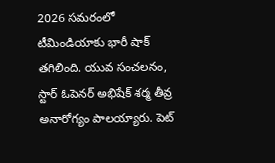2026 సమరంలో టీమిండియాకు భారీ షాక్ తగిలింది. యువ సంచలనం, స్టార్ ఓపెనర్ అభిషేక్ శర్మ తీవ్ర అనారోగ్యం పాలయ్యారు. పెట్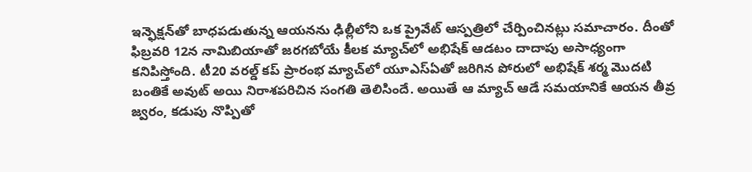ఇన్ఫెక్షన్‌తో బాధపడుతున్న ఆయనను ఢిల్లీలోని ఒక ప్రైవేట్ ఆస్పత్రిలో చేర్పించినట్లు సమాచారం. దీంతో ఫిబ్రవరి 12న నామిబియాతో జరగబోయే కీలక మ్యాచ్‌లో అభిషేక్ ఆడటం దాదాపు అసాధ్యంగా కనిపిస్తోంది. టీ20 వరల్డ్ కప్ ప్రారంభ మ్యాచ్‌లో యూఎస్ఏతో జరిగిన పోరులో అభిషేక్ శర్మ మొదటి బంతికే అవుట్ అయి నిరాశపరిచిన సంగతి తెలిసిందే. అయితే ఆ మ్యాచ్ ఆడే సమయానికే ఆయన తీవ్ర జ్వరం, కడుపు నొప్పితో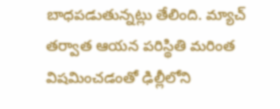బాధపడుతున్నట్లు తేలింది. మ్యాచ్ తర్వాత ఆయన పరిస్థితి మరింత విషమించడంతో ఢిల్లీలోని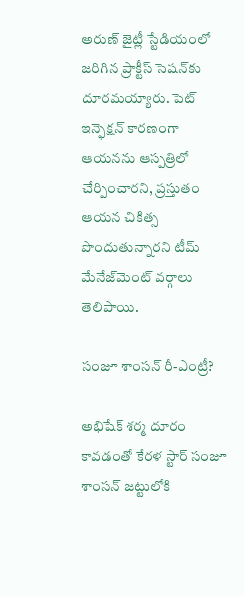అరుణ్ జైట్లీ స్టేడియంలో జరిగిన ప్రాక్టీస్ సెషన్‌కు దూరమయ్యారు. పెట్ ఇన్ఫెక్షన్ కారణంగా ఆయనను ఆస్పత్రిలో చేర్పించారని, ప్రస్తుతం ఆయన చికిత్స పొందుతున్నారని టీమ్ మేనేజ్‌మెంట్ వర్గాలు తెలిపాయి.

సంజూ శాంసన్ రీ-ఎంట్రీ?

అభిషేక్ శర్మ దూరం కావడంతో కేరళ స్టార్ సంజూ శాంసన్ జట్టులోకి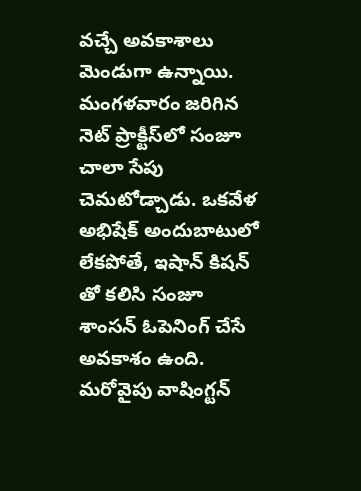వచ్చే అవకాశాలు మెండుగా ఉన్నాయి. మంగళవారం జరిగిన నెట్ ప్రాక్టీస్‌లో సంజూ చాలా సేపు చెమటోడ్చాడు. ఒకవేళ అభిషేక్ అందుబాటులో లేకపోతే, ఇషాన్ కిషన్ తో కలిసి సంజూ శాంసన్ ఓపెనింగ్ చేసే అవకాశం ఉంది. మరోవైపు వాషింగ్టన్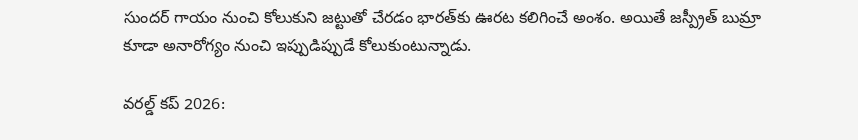సుందర్ గాయం నుంచి కోలుకుని జట్టుతో చేరడం భారత్‌కు ఊరట కలిగించే అంశం. అయితే జస్ప్రీత్ బుమ్రా కూడా అనారోగ్యం నుంచి ఇప్పుడిప్పుడే కోలుకుంటున్నాడు.

వరల్డ్ కప్ 2026: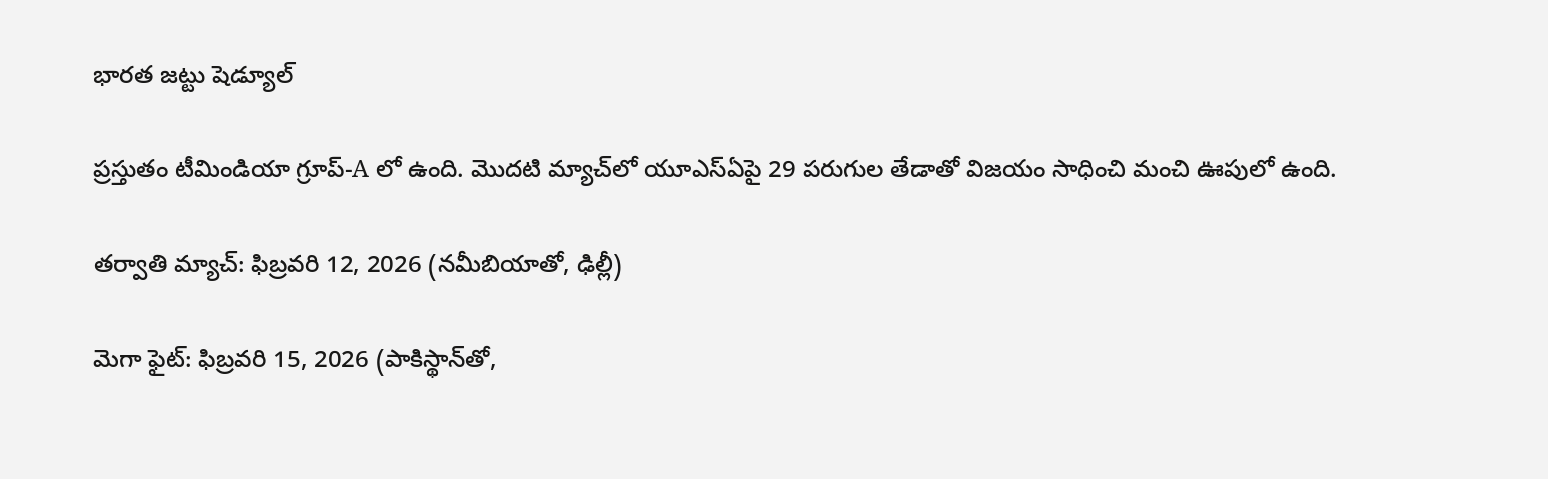భారత జట్టు షెడ్యూల్

ప్రస్తుతం టీమిండియా గ్రూప్-A లో ఉంది. మొదటి మ్యాచ్‌లో యూఎస్ఏపై 29 పరుగుల తేడాతో విజయం సాధించి మంచి ఊపులో ఉంది.

తర్వాతి మ్యాచ్: ఫిబ్రవరి 12, 2026 (నమీబియాతో, ఢిల్లీ)

మెగా ఫైట్: ఫిబ్రవరి 15, 2026 (పాకిస్థాన్‌తో,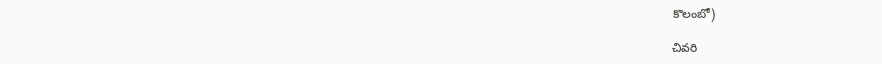కొలంబో)

చివరి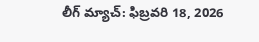లీగ్ మ్యాచ్: ఫిబ్రవరి 18, 2026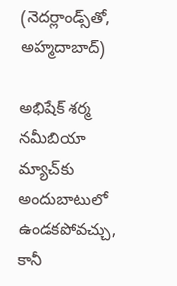(నెదర్లాండ్స్‌తో, అహ్మదాబాద్)

అభిషేక్ శర్మ నమీబియా మ్యాచ్‌కు అందుబాటులో ఉండకపోవచ్చు, కానీ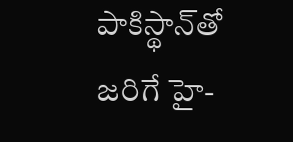పాకిస్థాన్‌తో జరిగే హై-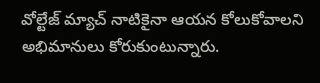వోల్టేజ్ మ్యాచ్ నాటికైనా ఆయన కోలుకోవాలని అభిమానులు కోరుకుంటున్నారు.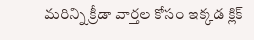మరిన్ని క్రీడా వార్తల కోసం ఇక్కడ క్లిక్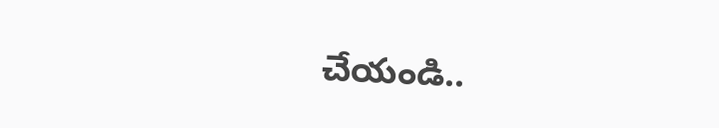చేయండి..